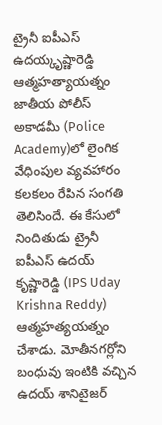ట్రైనీ ఐపీఎస్ ఉదయ్కృష్ణారెడ్డి ఆత్మహత్యాయత్నం
జాతీయ పోలీస్ అకాడమీ (Police Academy)లో లైంగిక వేధింపుల వ్యవహారం కలకలం రేపిన సంగతి తెలిసిందే. ఈ కేసులో నిందితుడు ట్రైనీ ఐపీఎస్ ఉదయ్ కృష్ణారెడ్డి (IPS Uday Krishna Reddy) ఆత్మహత్యయత్నం చేశాడు. మోతీనగర్లోని బంధువు ఇంటికి వచ్చిన ఉదయ్ శానిటైజర్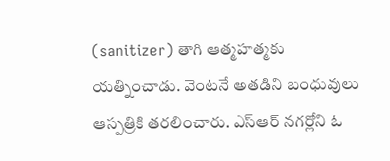(sanitizer) తాగి ఆత్మహత్మకు యత్నించాడు. వెంటనే అతడిని బంధువులు ఆస్పత్రికి తరలించారు. ఎస్ఆర్ నగర్లోని ఓ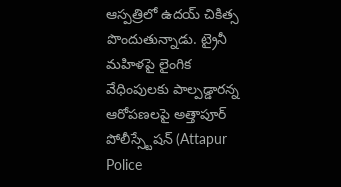ఆస్పత్రిలో ఉదయ్ చికిత్స పొందుతున్నాడు. ట్రైనీ మహిళపై లైంగిక వేధింపులకు పాల్పడ్డారన్న ఆరోపణలపై అత్తాపూర్ పోలీస్స్టేషన్ (Attapur Police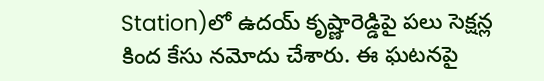Station)లో ఉదయ్ కృష్ణారెడ్డిపై పలు సెక్షన్ల కింద కేసు నమోదు చేశారు. ఈ ఘటనపై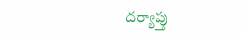దర్యాప్తు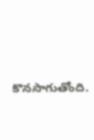కొనసాగుతోంది.